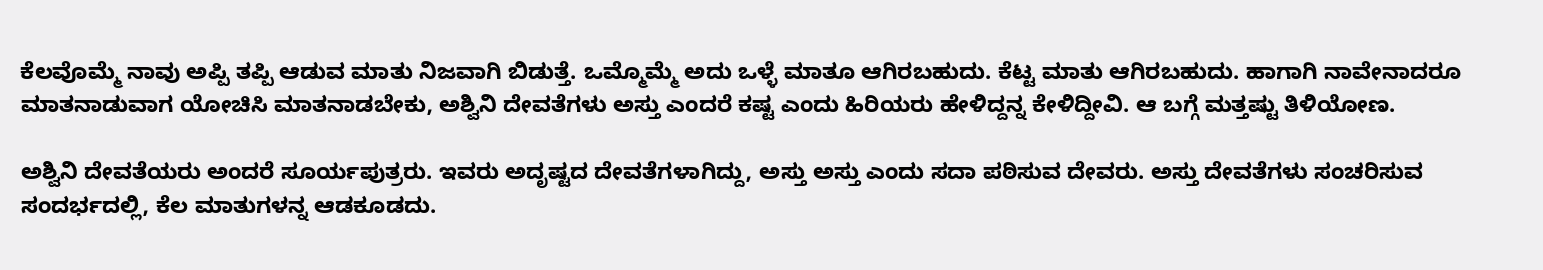ಕೆಲವೊಮ್ಮೆ ನಾವು ಅಪ್ಪಿ ತಪ್ಪಿ ಆಡುವ ಮಾತು ನಿಜವಾಗಿ ಬಿಡುತ್ತೆ. ಒಮ್ಮೊಮ್ಮೆ ಅದು ಒಳ್ಳೆ ಮಾತೂ ಆಗಿರಬಹುದು. ಕೆಟ್ಟ ಮಾತು ಆಗಿರಬಹುದು. ಹಾಗಾಗಿ ನಾವೇನಾದರೂ ಮಾತನಾಡುವಾಗ ಯೋಚಿಸಿ ಮಾತನಾಡಬೇಕು, ಅಶ್ವಿನಿ ದೇವತೆಗಳು ಅಸ್ತು ಎಂದರೆ ಕಷ್ಟ ಎಂದು ಹಿರಿಯರು ಹೇಳಿದ್ದನ್ನ ಕೇಳಿದ್ದೀವಿ. ಆ ಬಗ್ಗೆ ಮತ್ತಷ್ಟು ತಿಳಿಯೋಣ.

ಅಶ್ವಿನಿ ದೇವತೆಯರು ಅಂದರೆ ಸೂರ್ಯಪುತ್ರರು. ಇವರು ಅದೃಷ್ಟದ ದೇವತೆಗಳಾಗಿದ್ದು, ಅಸ್ತು ಅಸ್ತು ಎಂದು ಸದಾ ಪಠಿಸುವ ದೇವರು. ಅಸ್ತು ದೇವತೆಗಳು ಸಂಚರಿಸುವ ಸಂದರ್ಭದಲ್ಲಿ, ಕೆಲ ಮಾತುಗಳನ್ನ ಆಡಕೂಡದು.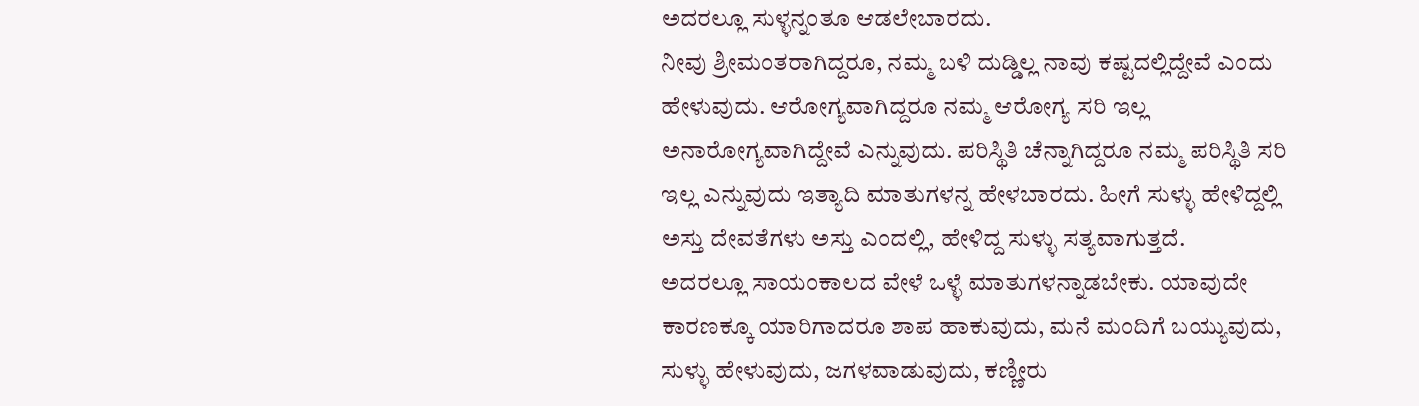ಅದರಲ್ಲೂ ಸುಳ್ಳನ್ನಂತೂ ಆಡಲೇಬಾರದು.
ನೀವು ಶ್ರೀಮಂತರಾಗಿದ್ದರೂ, ನಮ್ಮ ಬಳಿ ದುಡ್ಡಿಲ್ಲ ನಾವು ಕಷ್ಟದಲ್ಲಿದ್ದೇವೆ ಎಂದು ಹೇಳುವುದು. ಆರೋಗ್ಯವಾಗಿದ್ದರೂ ನಮ್ಮ ಆರೋಗ್ಯ ಸರಿ ಇಲ್ಲ ಅನಾರೋಗ್ಯವಾಗಿದ್ದೇವೆ ಎನ್ನುವುದು. ಪರಿಸ್ಥಿತಿ ಚೆನ್ನಾಗಿದ್ದರೂ ನಮ್ಮ ಪರಿಸ್ಥಿತಿ ಸರಿ ಇಲ್ಲ ಎನ್ನುವುದು ಇತ್ಯಾದಿ ಮಾತುಗಳನ್ನ ಹೇಳಬಾರದು. ಹೀಗೆ ಸುಳ್ಳು ಹೇಳಿದ್ದಲ್ಲಿ ಅಸ್ತು ದೇವತೆಗಳು ಅಸ್ತು ಎಂದಲ್ಲಿ, ಹೇಳಿದ್ದ ಸುಳ್ಳು ಸತ್ಯವಾಗುತ್ತದೆ.
ಅದರಲ್ಲೂ ಸಾಯಂಕಾಲದ ವೇಳೆ ಒಳ್ಳೆ ಮಾತುಗಳನ್ನಾಡಬೇಕು. ಯಾವುದೇ ಕಾರಣಕ್ಕೂ ಯಾರಿಗಾದರೂ ಶಾಪ ಹಾಕುವುದು, ಮನೆ ಮಂದಿಗೆ ಬಯ್ಯುವುದು, ಸುಳ್ಳು ಹೇಳುವುದು, ಜಗಳವಾಡುವುದು, ಕಣ್ಣೀರು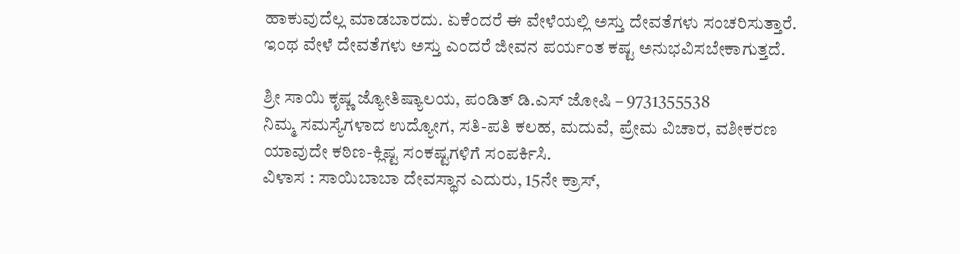ಹಾಕುವುದೆಲ್ಲ ಮಾಡಬಾರದು. ಏಕೆಂದರೆ ಈ ವೇಳೆಯಲ್ಲಿ ಅಸ್ತು ದೇವತೆಗಳು ಸಂಚರಿಸುತ್ತಾರೆ. ಇಂಥ ವೇಳೆ ದೇವತೆಗಳು ಅಸ್ತು ಎಂದರೆ ಜೀವನ ಪರ್ಯಂತ ಕಷ್ಟ ಅನುಭವಿಸಬೇಕಾಗುತ್ತದೆ.

ಶ್ರೀ ಸಾಯಿ ಕೃಷ್ಣ ಜ್ಯೋತಿಷ್ಯಾಲಯ, ಪಂಡಿತ್ ಡಿ.ಎಸ್ ಜೋಷಿ – 9731355538
ನಿಮ್ಮ ಸಮಸ್ಯೆಗಳಾದ ಉದ್ಯೋಗ, ಸತಿ-ಪತಿ ಕಲಹ, ಮದುವೆ, ಪ್ರೇಮ ವಿಚಾರ, ವಶೀಕರಣ ಯಾವುದೇ ಕಠಿಣ-ಕ್ಲಿಷ್ಟ ಸಂಕಷ್ಟಗಳಿಗೆ ಸಂಪರ್ಕಿಸಿ.
ವಿಳಾಸ : ಸಾಯಿಬಾಬಾ ದೇವಸ್ಥಾನ ಎದುರು, 15ನೇ ಕ್ರಾಸ್,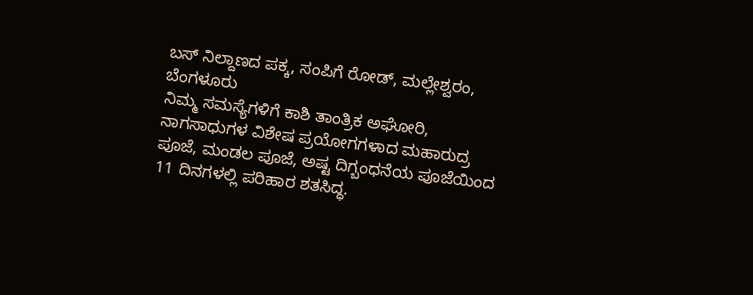ಬಸ್ ನಿಲ್ದಾಣದ ಪಕ್ಕ, ಸಂಪಿಗೆ ರೋಡ್, ಮಲ್ಲೇಶ್ವರಂ, ಬೆಂಗಳೂರು
ನಿಮ್ಮ ಸಮಸ್ಯೆಗಳಿಗೆ ಕಾಶಿ ತಾಂತ್ರಿಕ ಅಘೋರಿ, ನಾಗಸಾಧುಗಳ ವಿಶೇಷ ಪ್ರಯೋಗಗಳಾದ ಮಹಾರುದ್ರ ಪೂಜೆ, ಮಂಡಲ ಪೂಜೆ, ಅಷ್ಟ ದಿಗ್ಬಂಧನೆಯ ಪೂಜೆಯಿಂದ 11 ದಿನಗಳಲ್ಲಿ ಪರಿಹಾರ ಶತಸಿದ್ಧ.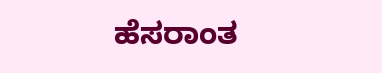ಹೆಸರಾಂತ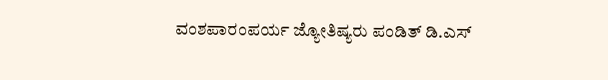ವಂಶಪಾರಂಪರ್ಯ ಜ್ಯೋತಿಷ್ಯರು ಪಂಡಿತ್ ಡಿ.ಎಸ್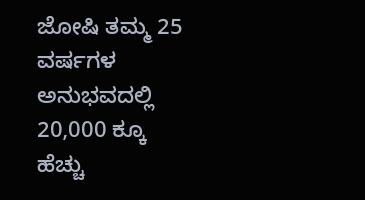ಜೋಷಿ ತಮ್ಮ 25 ವರ್ಷಗಳ ಅನುಭವದಲ್ಲಿ 20,000 ಕ್ಕೂ ಹೆಚ್ಚು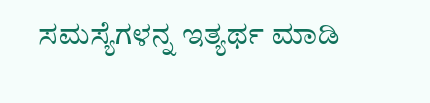ಸಮಸ್ಯೆಗಳನ್ನ ಇತ್ಯರ್ಥ ಮಾಡಿ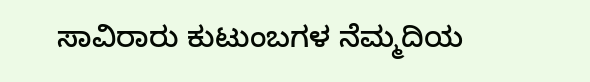ಸಾವಿರಾರು ಕುಟುಂಬಗಳ ನೆಮ್ಮದಿಯ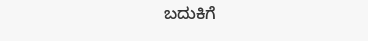ಬದುಕಿಗೆ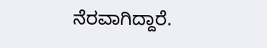ನೆರವಾಗಿದ್ದಾರೆ.